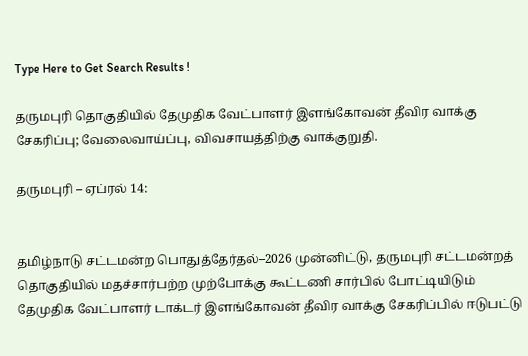Type Here to Get Search Results !

தருமபுரி தொகுதியில் தேமுதிக வேட்பாளர் இளங்கோவன் தீவிர வாக்கு சேகரிப்பு; வேலைவாய்ப்பு, விவசாயத்திற்கு வாக்குறுதி.

தருமபுரி – ஏப்ரல் 14:


தமிழ்நாடு சட்டமன்ற பொதுத்தேர்தல்–2026 முன்னிட்டு, தருமபுரி சட்டமன்றத் தொகுதியில் மதச்சார்பற்ற முற்போக்கு கூட்டணி சார்பில் போட்டியிடும் தேமுதிக வேட்பாளர் டாக்டர் இளங்கோவன் தீவிர வாக்கு சேகரிப்பில் ஈடுபட்டு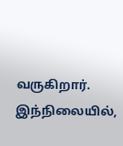வருகிறார். இந்நிலையில்,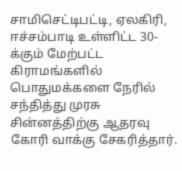சாமிசெட்டிபட்டி, ஏலகிரி, ஈச்சம்பாடி உள்ளிட்ட 30-க்கும் மேற்பட்ட கிராமங்களில் பொதுமக்களை நேரில் சந்தித்து முரசு சின்னத்திற்கு ஆதரவு கோரி வாக்கு சேகரித்தார்.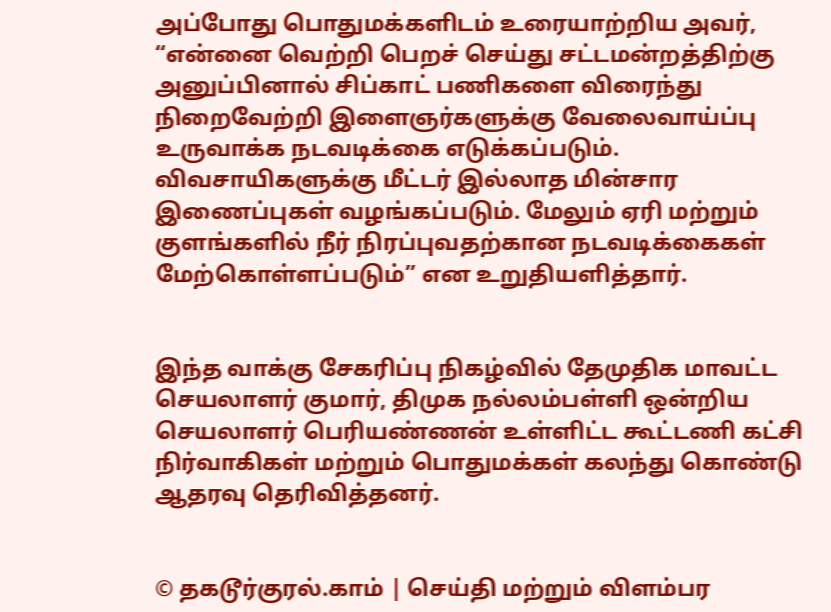அப்போது பொதுமக்களிடம் உரையாற்றிய அவர், “என்னை வெற்றி பெறச் செய்து சட்டமன்றத்திற்கு அனுப்பினால் சிப்காட் பணிகளை விரைந்து நிறைவேற்றி இளைஞர்களுக்கு வேலைவாய்ப்பு உருவாக்க நடவடிக்கை எடுக்கப்படும். விவசாயிகளுக்கு மீட்டர் இல்லாத மின்சார இணைப்புகள் வழங்கப்படும். மேலும் ஏரி மற்றும் குளங்களில் நீர் நிரப்புவதற்கான நடவடிக்கைகள் மேற்கொள்ளப்படும்” என உறுதியளித்தார்.


இந்த வாக்கு சேகரிப்பு நிகழ்வில் தேமுதிக மாவட்ட செயலாளர் குமார், திமுக நல்லம்பள்ளி ஒன்றிய செயலாளர் பெரியண்ணன் உள்ளிட்ட கூட்டணி கட்சி நிர்வாகிகள் மற்றும் பொதுமக்கள் கலந்து கொண்டு ஆதரவு தெரிவித்தனர்.


© தகடூர்குரல்.காம் | செய்தி மற்றும் விளம்பர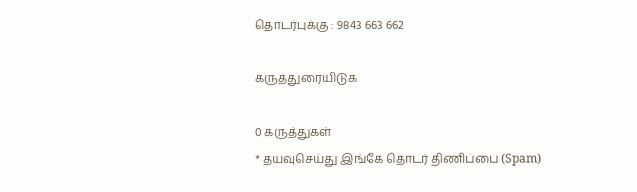தொடர்புக்கு : 9843 663 662

கருத்துரையிடுக

0 கருத்துகள்
* தயவுசெய்து இங்கே தொடர் திணிப்பை (Spam)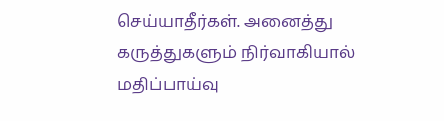செய்யாதீர்கள். அனைத்து கருத்துகளும் நிர்வாகியால் மதிப்பாய்வு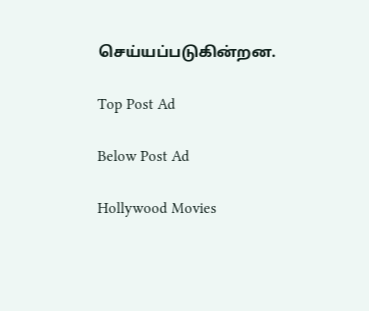செய்யப்படுகின்றன.

Top Post Ad

Below Post Ad

Hollywood Movies